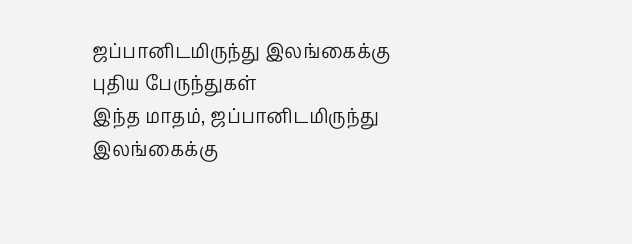ஜப்பானிடமிருந்து இலங்கைக்கு புதிய பேருந்துகள்
இந்த மாதம், ஜப்பானிடமிருந்து இலங்கைக்கு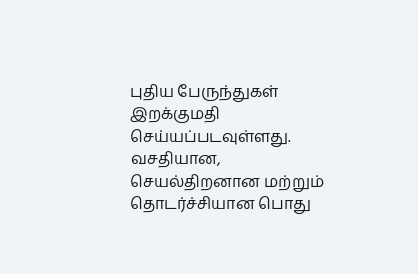புதிய பேருந்துகள் இறக்குமதி செய்யப்படவுள்ளது.
வசதியான, செயல்திறனான மற்றும் தொடர்ச்சியான பொது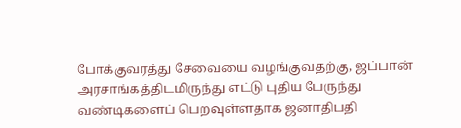போக்குவரத்து சேவையை வழங்குவதற்கு, ஜப்பான் அரசாங்கத்திடமிருந்து எட்டு புதிய பேருந்து வண்டிகளைப் பெறவுள்ளதாக ஜனாதிபதி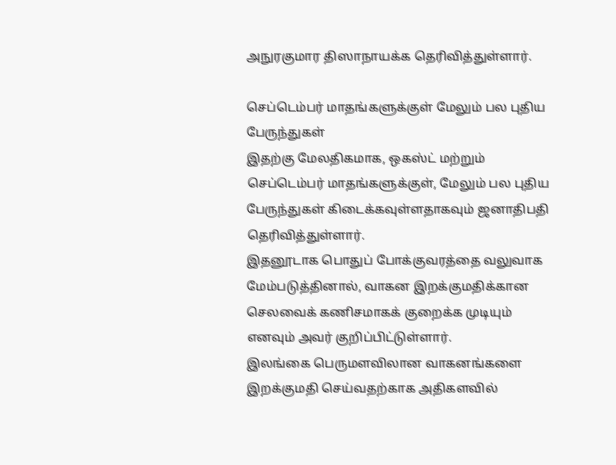அநுரகுமார திஸாநாயக்க தெரிவித்துள்ளார்.

செப்டெம்பர் மாதங்களுக்குள் மேலும் பல புதிய பேருந்துகள்
இதற்கு மேலதிகமாக, ஒகஸ்ட் மற்றும் செப்டெம்பர் மாதங்களுக்குள், மேலும் பல புதிய பேருந்துகள் கிடைக்கவுள்ளதாகவும் ஜனாதிபதி தெரிவித்துள்ளார்.
இதனூடாக பொதுப் போக்குவரத்தை வலுவாக மேம்படுத்தினால், வாகன இறக்குமதிக்கான செலவைக் கணிசமாகக் குறைக்க முடியும் எனவும் அவர் குறிப்பிட்டுள்ளார்.
இலங்கை பெருமளவிலான வாகனங்களை இறக்குமதி செய்வதற்காக அதிகளவில்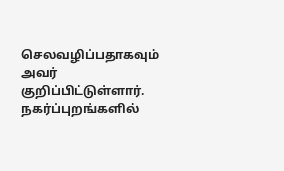செலவழிப்பதாகவும் அவர் குறிப்பிட்டுள்ளார்.
நகர்ப்புறங்களில்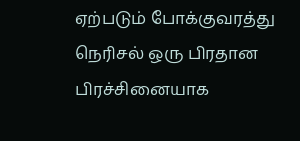ஏற்படும் போக்குவரத்து நெரிசல் ஒரு பிரதான பிரச்சினையாக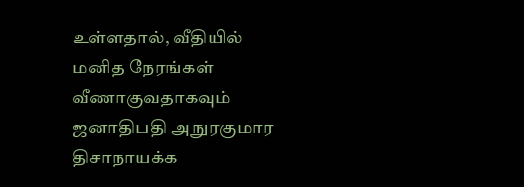உள்ளதால், வீதியில் மனித நேரங்கள் வீணாகுவதாகவும் ஜனாதிபதி அநுரகுமார திசாநாயக்க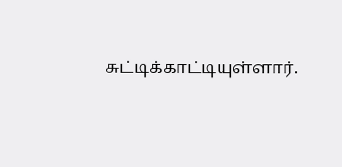சுட்டிக்காட்டியுள்ளார்.